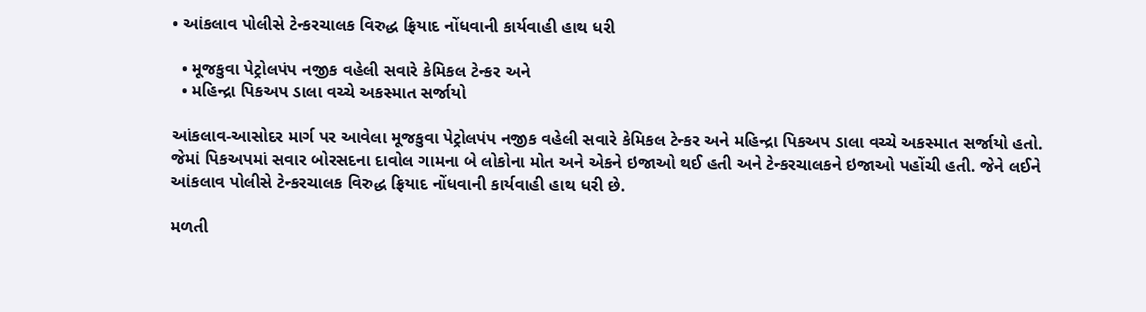• આંકલાવ પોલીસે ટેન્કરચાલક વિરુદ્ધ ફ્રિયાદ નોંધવાની કાર્યવાહી હાથ ધરી

  • મૂજકુવા પેટ્રોલપંપ નજીક વહેલી સવારે કેમિકલ ટેન્કર અને
  • મહિન્દ્રા પિકઅપ ડાલા વચ્ચે અકસ્માત સર્જાયો

આંકલાવ-આસોદર માર્ગ પર આવેલા મૂજકુવા પેટ્રોલપંપ નજીક વહેલી સવારે કેમિકલ ટેન્કર અને મહિન્દ્રા પિકઅપ ડાલા વચ્ચે અકસ્માત સર્જાયો હતો. જેમાં પિકઅપમાં સવાર બોરસદના દાવોલ ગામના બે લોકોના મોત અને એકને ઇજાઓ થઈ હતી અને ટેન્કરચાલકને ઇજાઓ પહોંચી હતી. જેને લઈને આંકલાવ પોલીસે ટેન્કરચાલક વિરુદ્ધ ફ્રિયાદ નોંધવાની કાર્યવાહી હાથ ધરી છે.

મળતી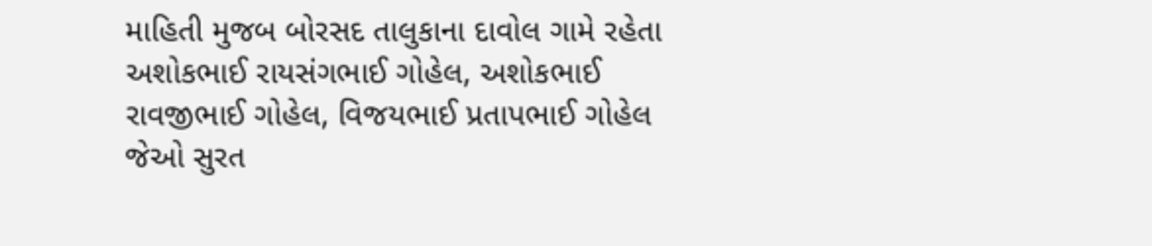માહિતી મુજબ બોરસદ તાલુકાના દાવોલ ગામે રહેતા અશોકભાઈ રાયસંગભાઈ ગોહેલ, અશોકભાઈ રાવજીભાઈ ગોહેલ, વિજયભાઈ પ્રતાપભાઈ ગોહેલ જેઓ સુરત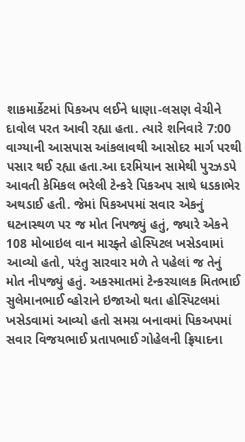શાકમાર્કેટમાં પિકઅપ લઈને ધાણા-લસણ વેચીને દાવોલ પરત આવી રહ્યા હતા. ત્યારે શનિવારે 7:00 વાગ્યાની આસપાસ આંકલાવથી આસોદર માર્ગ પરથી પસાર થઈ રહ્યા હતા.આ દરમિયાન સામેથી પુરઝડપે આવતી કેમિકલ ભરેલી ટેન્કરે પિકઅપ સાથે ધડકાભેર અથડાઈ હતી. જેમાં પિકઅપમાં સવાર એકનું ઘટનાસ્થળ પર જ મોત નિપજ્યું હતું, જ્યારે એકને 108 મોબાઇલ વાન મારફ્તે હોસ્પિટલ ખસેડવામાં આવ્યો હતો, પરંતુ સારવાર મળે તે પહેલાં જ તેનું મોત નીપજ્યું હતું. અકસ્માતમાં ટેન્કરચાલક મિતભાઈ સુલેમાનભાઈ વ્હોરાને ઇજાઓ થતા હોસ્પિટલમાં ખસેડવામાં આવ્યો હતો સમગ્ર બનાવમાં પિકઅપમાં સવાર વિજયભાઈ પ્રતાપભાઈ ગોહેલની ફ્રિયાદના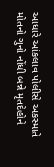આધારે આંકલાવ પોલીસે અકસ્માતે મોતનો ગુનો નોંધી બન્ને મૃતદેહોને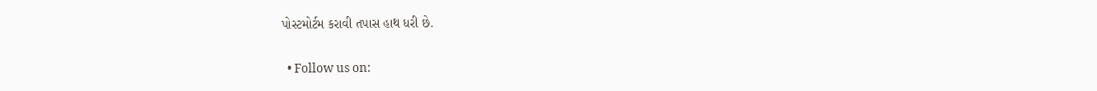પોસ્ટમોર્ટમ કરાવી તપાસ હાથ ધરી છે.

  • Follow us on: